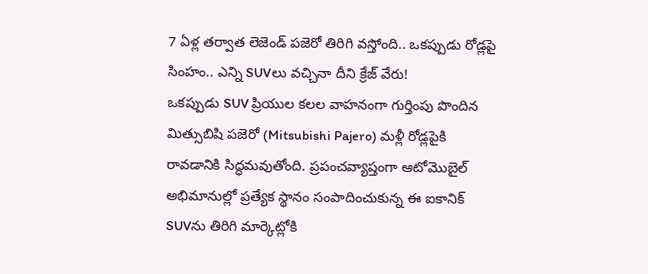7 ఏళ్ల తర్వాత లెజెండ్ పజెరో తిరిగి వస్తోంది.. ఒకప్పుడు రోడ్లపై సింహం.. ఎన్ని SUVలు వచ్చినా దీని క్రేజ్ వేరు!
ఒకప్పుడు SUV ప్రియుల కలల వాహనంగా గుర్తింపు పొందిన మిత్సుబిషి పజెరో (Mitsubishi Pajero) మళ్లీ రోడ్లపైకి రావడానికి సిద్ధమవుతోంది. ప్రపంచవ్యాప్తంగా ఆటోమొబైల్ అభిమానుల్లో ప్రత్యేక స్థానం సంపాదించుకున్న ఈ ఐకానిక్ SUVను తిరిగి మార్కెట్లోకి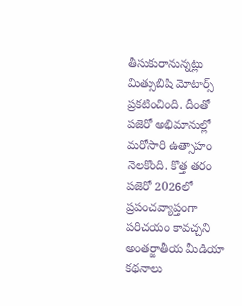తీసుకురానున్నట్లు మిత్సుబిషి మోటార్స్ ప్రకటించింది. దీంతో పజెరో అభిమానుల్లో మరోసారి ఉత్సాహం నెలకొంది. కొత్త తరం పజెరో 2026లో ప్రపంచవ్యాప్తంగా పరిచయం కావచ్చని అంతర్జాతీయ మీడియా కథనాలు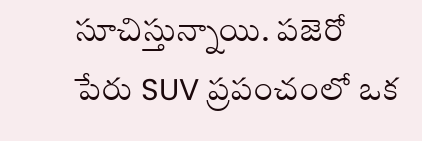సూచిస్తున్నాయి. పజెరో పేరు SUV ప్రపంచంలో ఒక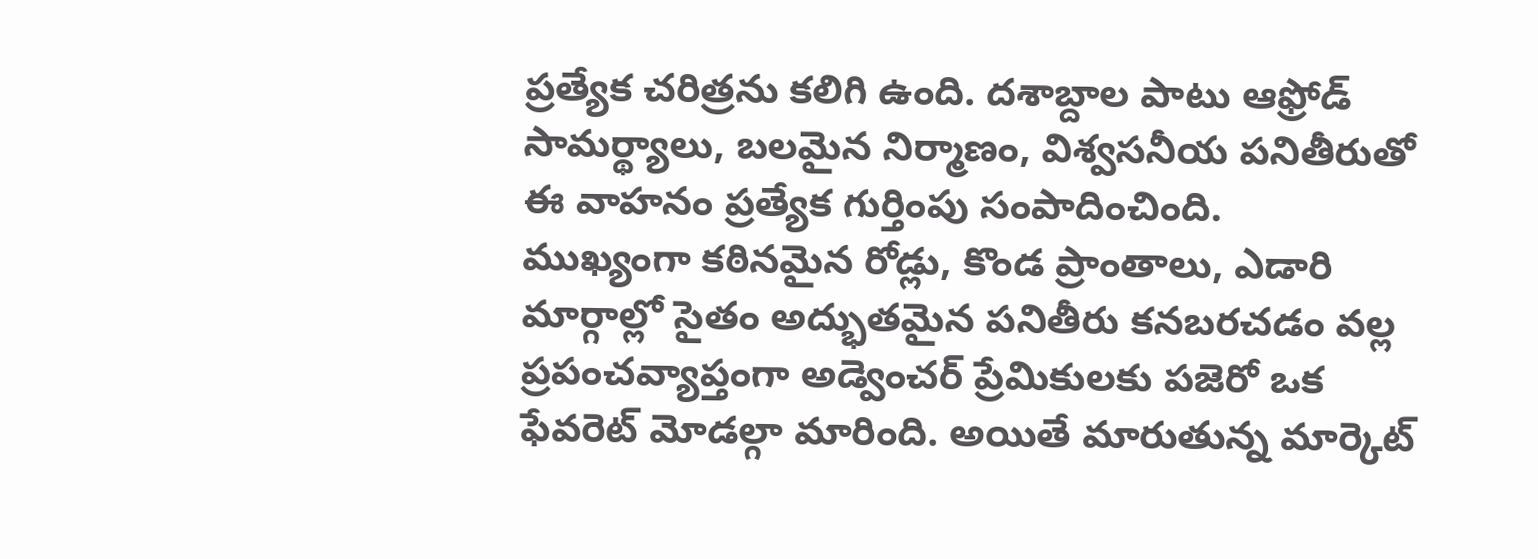ప్రత్యేక చరిత్రను కలిగి ఉంది. దశాబ్దాల పాటు ఆఫ్రోడ్ సామర్థ్యాలు, బలమైన నిర్మాణం, విశ్వసనీయ పనితీరుతో ఈ వాహనం ప్రత్యేక గుర్తింపు సంపాదించింది.
ముఖ్యంగా కఠినమైన రోడ్లు, కొండ ప్రాంతాలు, ఎడారి మార్గాల్లో సైతం అద్భుతమైన పనితీరు కనబరచడం వల్ల ప్రపంచవ్యాప్తంగా అడ్వెంచర్ ప్రేమికులకు పజెరో ఒక ఫేవరెట్ మోడల్గా మారింది. అయితే మారుతున్న మార్కెట్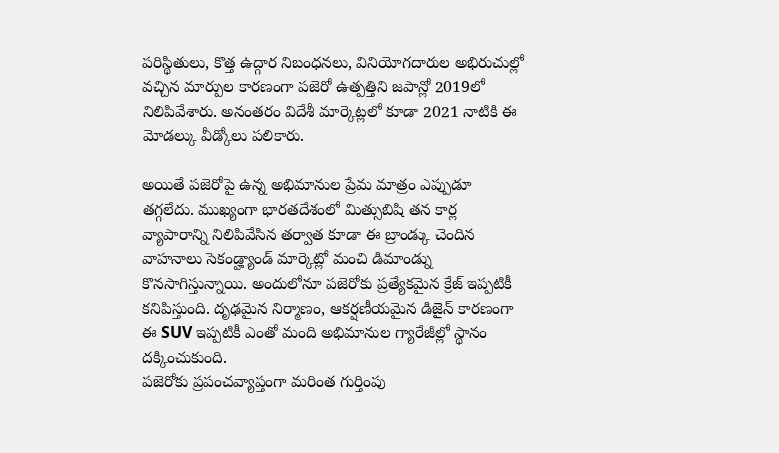పరిస్థితులు, కొత్త ఉద్గార నిబంధనలు, వినియోగదారుల అభిరుచుల్లో వచ్చిన మార్పుల కారణంగా పజెరో ఉత్పత్తిని జపాన్లో 2019లో నిలిపివేశారు. అనంతరం విదేశీ మార్కెట్లలో కూడా 2021 నాటికి ఈ మోడల్కు వీడ్కోలు పలికారు.

అయితే పజెరోపై ఉన్న అభిమానుల ప్రేమ మాత్రం ఎప్పుడూ తగ్గలేదు. ముఖ్యంగా భారతదేశంలో మిత్సుబిషి తన కార్ల వ్యాపారాన్ని నిలిపివేసిన తర్వాత కూడా ఈ బ్రాండ్కు చెందిన వాహనాలు సెకండ్హ్యాండ్ మార్కెట్లో మంచి డిమాండ్ను కొనసాగిస్తున్నాయి. అందులోనూ పజెరోకు ప్రత్యేకమైన క్రేజ్ ఇప్పటికీ కనిపిస్తుంది. దృఢమైన నిర్మాణం, ఆకర్షణీయమైన డిజైన్ కారణంగా ఈ SUV ఇప్పటికీ ఎంతో మంది అభిమానుల గ్యారేజీల్లో స్థానం దక్కించుకుంది.
పజెరోకు ప్రపంచవ్యాప్తంగా మరింత గుర్తింపు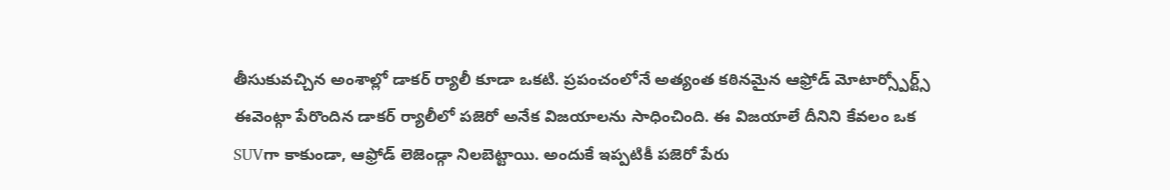తీసుకువచ్చిన అంశాల్లో డాకర్ ర్యాలీ కూడా ఒకటి. ప్రపంచంలోనే అత్యంత కఠినమైన ఆఫ్రోడ్ మోటార్స్పోర్ట్స్ ఈవెంట్గా పేరొందిన డాకర్ ర్యాలీలో పజెరో అనేక విజయాలను సాధించింది. ఈ విజయాలే దీనిని కేవలం ఒక SUVగా కాకుండా, ఆఫ్రోడ్ లెజెండ్గా నిలబెట్టాయి. అందుకే ఇప్పటికీ పజెరో పేరు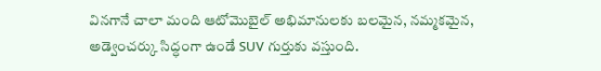వినగానే చాలా మంది ఆటోమొబైల్ అభిమానులకు బలమైన, నమ్మకమైన, అడ్వెంచర్కు సిద్ధంగా ఉండే SUV గుర్తుకు వస్తుంది.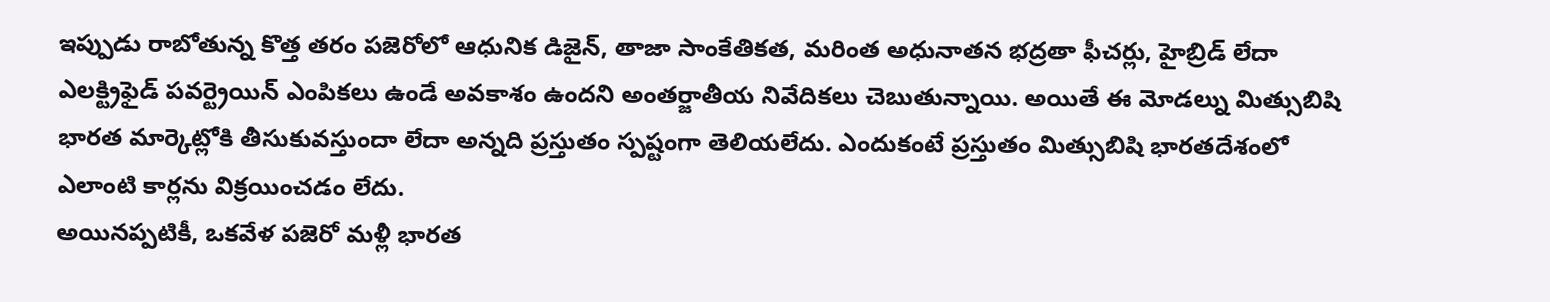ఇప్పుడు రాబోతున్న కొత్త తరం పజెరోలో ఆధునిక డిజైన్, తాజా సాంకేతికత, మరింత అధునాతన భద్రతా ఫీచర్లు, హైబ్రిడ్ లేదా ఎలక్ట్రిఫైడ్ పవర్ట్రెయిన్ ఎంపికలు ఉండే అవకాశం ఉందని అంతర్జాతీయ నివేదికలు చెబుతున్నాయి. అయితే ఈ మోడల్ను మిత్సుబిషి భారత మార్కెట్లోకి తీసుకువస్తుందా లేదా అన్నది ప్రస్తుతం స్పష్టంగా తెలియలేదు. ఎందుకంటే ప్రస్తుతం మిత్సుబిషి భారతదేశంలో ఎలాంటి కార్లను విక్రయించడం లేదు.
అయినప్పటికీ, ఒకవేళ పజెరో మళ్లీ భారత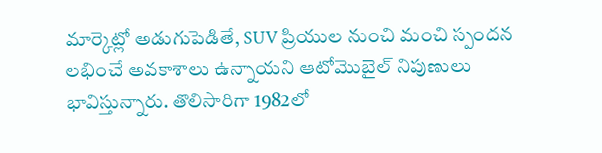మార్కెట్లో అడుగుపెడితే, SUV ప్రియుల నుంచి మంచి స్పందన లభించే అవకాశాలు ఉన్నాయని ఆటోమొబైల్ నిపుణులు భావిస్తున్నారు. తొలిసారిగా 1982లో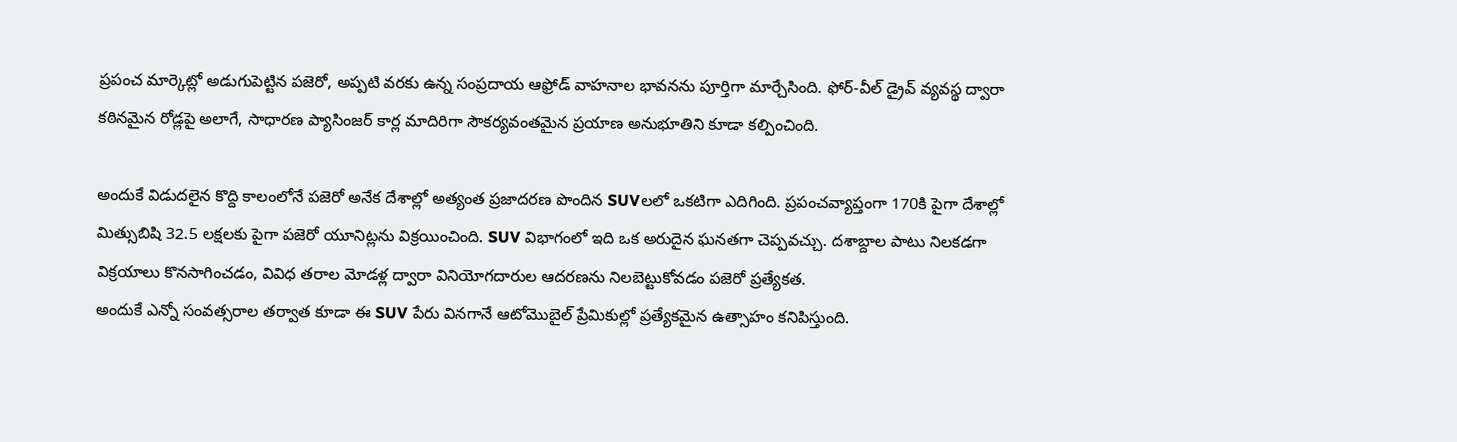ప్రపంచ మార్కెట్లో అడుగుపెట్టిన పజెరో, అప్పటి వరకు ఉన్న సంప్రదాయ ఆఫ్రోడ్ వాహనాల భావనను పూర్తిగా మార్చేసింది. ఫోర్-వీల్ డ్రైవ్ వ్యవస్థ ద్వారా కఠినమైన రోడ్లపై అలాగే, సాధారణ ప్యాసింజర్ కార్ల మాదిరిగా సౌకర్యవంతమైన ప్రయాణ అనుభూతిని కూడా కల్పించింది.

అందుకే విడుదలైన కొద్ది కాలంలోనే పజెరో అనేక దేశాల్లో అత్యంత ప్రజాదరణ పొందిన SUVలలో ఒకటిగా ఎదిగింది. ప్రపంచవ్యాప్తంగా 170కి పైగా దేశాల్లో మిత్సుబిషి 32.5 లక్షలకు పైగా పజెరో యూనిట్లను విక్రయించింది. SUV విభాగంలో ఇది ఒక అరుదైన ఘనతగా చెప్పవచ్చు. దశాబ్దాల పాటు నిలకడగా విక్రయాలు కొనసాగించడం, వివిధ తరాల మోడళ్ల ద్వారా వినియోగదారుల ఆదరణను నిలబెట్టుకోవడం పజెరో ప్రత్యేకత.
అందుకే ఎన్నో సంవత్సరాల తర్వాత కూడా ఈ SUV పేరు వినగానే ఆటోమొబైల్ ప్రేమికుల్లో ప్రత్యేకమైన ఉత్సాహం కనిపిస్తుంది.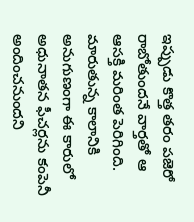ఇప్పుడు కొత్త తరం పజెరో రాబోతుందనే వార్తతో ఆ ఆసక్తి మరింత పెరిగింది. మారుతున్న కాలానికి అనుగుణంగా ఈ కారులో అధునాతన ఫీచర్లను కంపెనీ అందించనుందని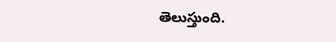తెలుస్తుంది.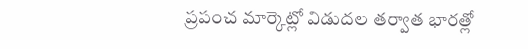ప్రపంచ మార్కెట్లో విడుదల తర్వాత భారత్లో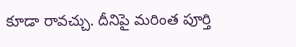కూడా రావచ్చు. దీనిపై మరింత పూర్తి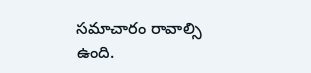సమాచారం రావాల్సి ఉంది.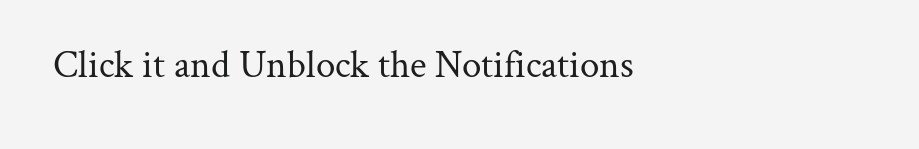Click it and Unblock the Notifications